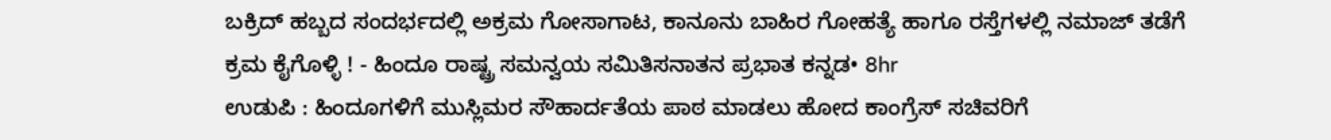ಬಕ್ರಿದ್ ಹಬ್ಬದ ಸಂದರ್ಭದಲ್ಲಿ ಅಕ್ರಮ ಗೋಸಾಗಾಟ, ಕಾನೂನು ಬಾಹಿರ ಗೋಹತ್ಯೆ ಹಾಗೂ ರಸ್ತೆಗಳಲ್ಲಿ ನಮಾಜ್ ತಡೆಗೆ ಕ್ರಮ ಕೈಗೊಳ್ಳಿ ! - ಹಿಂದೂ ರಾಷ್ಟ್ರ ಸಮನ್ವಯ ಸಮಿತಿಸನಾತನ ಪ್ರಭಾತ ಕನ್ನಡ• 8hr
ಉಡುಪಿ : ಹಿಂದೂಗಳಿಗೆ ಮುಸ್ಲಿಮರ ಸೌಹಾರ್ದತೆಯ ಪಾಠ ಮಾಡಲು ಹೋದ ಕಾಂಗ್ರೆಸ್ ಸಚಿವರಿಗೆ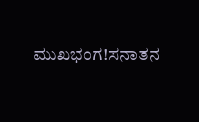ಮುಖಭಂಗ!ಸನಾತನ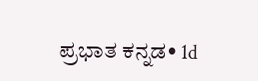ಪ್ರಭಾತ ಕನ್ನಡ• 1d